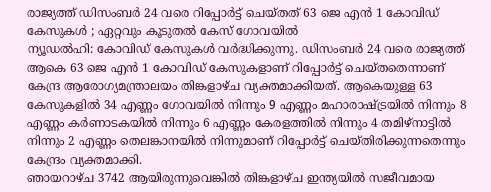രാജ്യത്ത് ഡിസംബർ 24 വരെ റിപ്പോർട്ട് ചെയ്തത് 63 ജെ എൻ 1 കോവിഡ് കേസുകൾ ; ഏറ്റവും കൂടുതൽ കേസ് ഗോവയിൽ
ന്യൂഡൽഹി: കോവിഡ് കേസുകൾ വർദ്ധിക്കുന്നു. ഡിസംബർ 24 വരെ രാജ്യത്ത് ആകെ 63 ജെ എൻ 1 കോവിഡ് കേസുകളാണ് റിപ്പോർട്ട് ചെയ്തതെന്നാണ് കേന്ദ്ര ആരോഗ്യമന്ത്രാലയം തിങ്കളാഴ്ച വ്യക്തമാക്കിയത്. ആകെയുള്ള 63 കേസുകളിൽ 34 എണ്ണം ഗോവയിൽ നിന്നും 9 എണ്ണം മഹാരാഷ്ട്രയിൽ നിന്നും 8 എണ്ണം കർണാടകയിൽ നിന്നും 6 എണ്ണം കേരളത്തിൽ നിന്നും 4 തമിഴ്നാട്ടിൽ നിന്നും 2 എണ്ണം തെലങ്കാനയിൽ നിന്നുമാണ് റിപ്പോർട്ട് ചെയ്തിരിക്കുന്നതെന്നും കേന്ദ്രം വ്യക്തമാക്കി.
ഞായറാഴ്ച 3742 ആയിരുന്നുവെങ്കിൽ തിങ്കളാഴ്ച ഇന്ത്യയിൽ സജീവമായ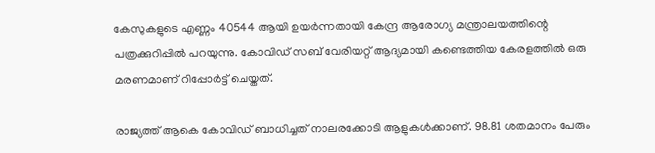കേസുകളുടെ എണ്ണം 40544 ആയി ഉയർന്നതായി കേന്ദ്ര ആരോഗ്യ മന്ത്രാലയത്തിന്റെ പത്രക്കുറിപ്പിൽ പറയുന്നു. കോവിഡ് സബ് വേരിയറ്റ് ആദ്യമായി കണ്ടെത്തിയ കേരളത്തിൽ ഒരു മരണമാണ് റിപ്പോർട്ട് ചെയ്തത്.

രാജ്യത്ത് ആകെ കോവിഡ് ബാധിച്ചത് നാലരക്കോടി ആളുകൾക്കാണ്. 98.81 ശതമാനം പേരും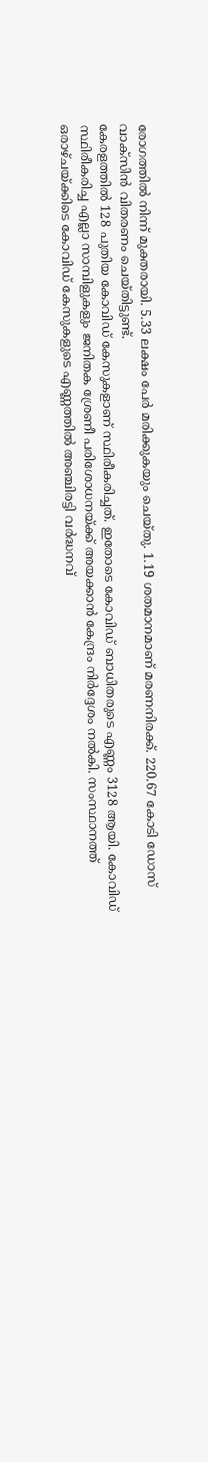രോഗത്തിൽ നിന്ന് മുക്തരായി. 5.33 ലക്ഷം പേർ മരിക്കുകയും ചെയ്തു. 1.19 ശതമാനമാണ് മരണനിരക്ക്. 220.67 കോടി ഡോസ് വാക്സിൻ വിതരണം ചെയ്തിട്ടുണ്ട്.
കേരളത്തിൽ 128 പുതിയ കോവിഡ് കേസുകളാണ് സ്ഥിരീകരിച്ചത്. ഇതോടെ കോവിഡ് ബാധിതരുടെ എണ്ണം 3128 ആയി. കോവിഡ് സ്ഥിരീകരിച്ച എല്ലാ സാമ്പിളുകളും ജനിതക ശ്രേണീ പരിശോധനയ്ക്ക് അയക്കാൻ കേന്ദ്രം നിർദ്ദേശം നൽകി. സംസ്ഥാനത്ത് ഒരാഴ്ചയ്ക്കിടെ കോവിഡ് കേസുകളുടെ എണ്ണത്തിൽ അഞ്ചിരട്ടി വർദ്ധനവ്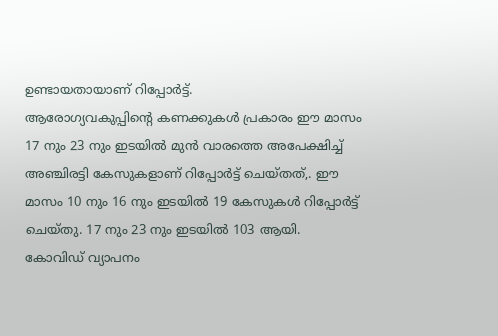ഉണ്ടായതായാണ് റിപ്പോർട്ട്.
ആരോഗ്യവകുപ്പിന്റെ കണക്കുകൾ പ്രകാരം ഈ മാസം 17 നും 23 നും ഇടയിൽ മുൻ വാരത്തെ അപേക്ഷിച്ച് അഞ്ചിരട്ടി കേസുകളാണ് റിപ്പോർട്ട് ചെയ്തത്,. ഈ മാസം 10 നും 16 നും ഇടയിൽ 19 കേസുകൾ റിപ്പോർട്ട് ചെയ്തു. 17 നും 23 നും ഇടയിൽ 103 ആയി.
കോവിഡ് വ്യാപനം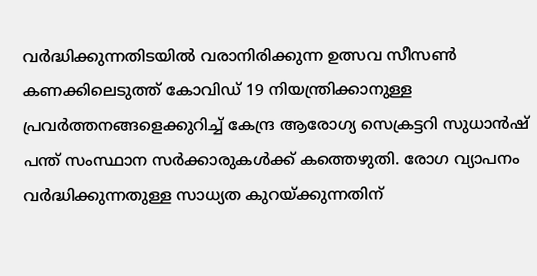വർദ്ധിക്കുന്നതിടയിൽ വരാനിരിക്കുന്ന ഉത്സവ സീസൺ കണക്കിലെടുത്ത് കോവിഡ് 19 നിയന്ത്രിക്കാനുള്ള പ്രവർത്തനങ്ങളെക്കുറിച്ച് കേന്ദ്ര ആരോഗ്യ സെക്രട്ടറി സുധാൻഷ് പന്ത് സംസ്ഥാന സർക്കാരുകൾക്ക് കത്തെഴുതി. രോഗ വ്യാപനം വർദ്ധിക്കുന്നതുള്ള സാധ്യത കുറയ്ക്കുന്നതിന്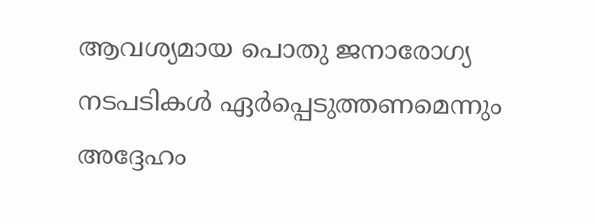ആവശ്യമായ പൊതു ജനാരോഗ്യ നടപടികൾ ഏർപ്പെടുത്തണമെന്നും അദ്ദേഹം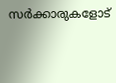സർക്കാരുകളോട്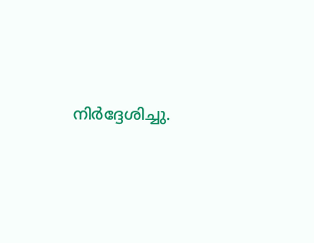നിർദ്ദേശിച്ചു.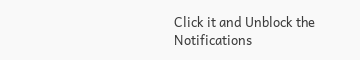Click it and Unblock the Notifications